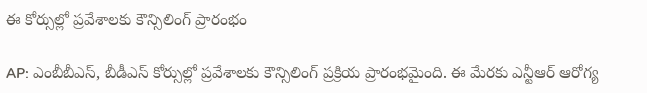ఈ కోర్సుల్లో ప్రవేశాలకు కౌన్సిలింగ్ ప్రారంభం

AP: ఎంబీబీఎస్, బీడీఎస్ కోర్సుల్లో ప్రవేశాలకు కౌన్సిలింగ్ ప్రక్రియ ప్రారంభమైంది. ఈ మేరకు ఎన్టీఆర్ ఆరోగ్య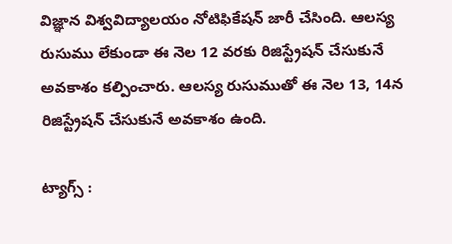విజ్ఞాన విశ్వవిద్యాలయం నోటిఫికేషన్ జారీ చేసింది. ఆలస్య రుసుము లేకుండా ఈ నెల 12 వరకు రిజిస్ట్రేషన్‌ చేసుకునే అవకాశం కల్పించారు. ఆలస్య రుసుముతో ఈ నెల 13, 14న రిజిస్ట్రేషన్ చేసుకునే అవకాశం ఉంది.

ట్యాగ్స్ :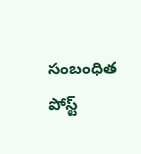సంబంధిత పోస్ట్